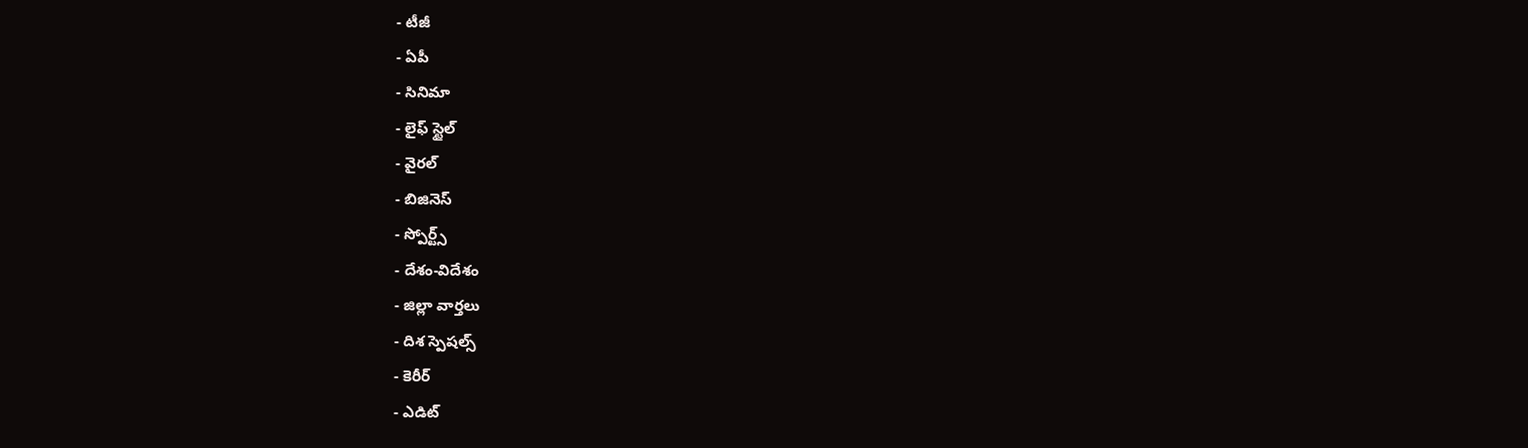- టీజీ
- ఏపీ
- సినిమా
- లైఫ్ స్టైల్
- వైరల్
- బిజినెస్
- స్పోర్ట్స్
- దేశం-విదేశం
- జిల్లా వార్తలు
- దిశ స్పెషల్స్
- కెరీర్
- ఎడిట్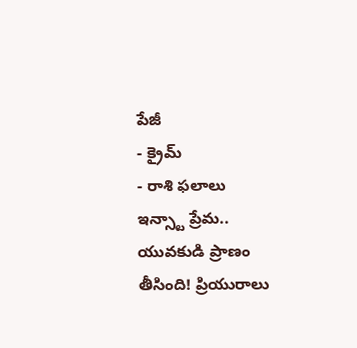పేజీ
- క్రైమ్
- రాశి ఫలాలు
ఇన్స్టా ప్రేమ.. యువకుడి ప్రాణం తీసింది! ప్రియురాలు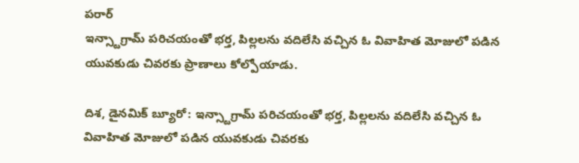పరార్
ఇన్స్టాగ్రామ్ పరిచయంతో భర్త, పిల్లలను వదిలేసి వచ్చిన ఓ వివాహిత మోజులో పడిన యువకుడు చివరకు ప్రాణాలు కోల్పోయాడు.

దిశ, డైనమిక్ బ్యూరో: ఇన్స్టాగ్రామ్ పరిచయంతో భర్త, పిల్లలను వదిలేసి వచ్చిన ఓ వివాహిత మోజులో పడిన యువకుడు చివరకు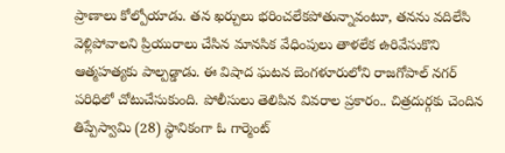ప్రాణాలు కోల్పోయాడు. తన ఖర్చులు భరించలేకపోతున్నావంటూ, తనను వదిలేసి వెళ్లిపోవాలని ప్రియురాలు చేసిన మానసిక వేధింపులు తాళలేక ఉరివేసుకొని ఆత్మహత్యకు పాల్పడ్డాడు. ఈ విషాద ఘటన బెంగళూరులోని రాజగోపాల్ నగర్ పరిధిలో చోటుచేసుకుంది. పోలీసులు తెలిపిన వివరాల ప్రకారం.. చిత్రదుర్గకు చెందిన తిప్పేస్వామి (28) స్థానికంగా ఓ గార్మెంట్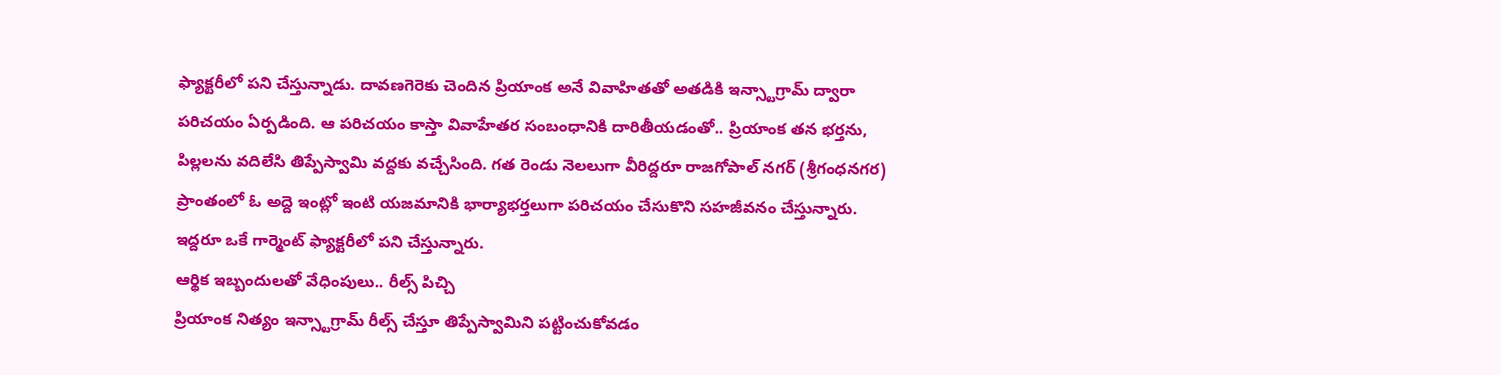ఫ్యాక్టరీలో పని చేస్తున్నాడు. దావణగెరెకు చెందిన ప్రియాంక అనే వివాహితతో అతడికి ఇన్స్టాగ్రామ్ ద్వారా పరిచయం ఏర్పడింది. ఆ పరిచయం కాస్తా వివాహేతర సంబంధానికి దారితీయడంతో.. ప్రియాంక తన భర్తను, పిల్లలను వదిలేసి తిప్పేస్వామి వద్దకు వచ్చేసింది. గత రెండు నెలలుగా వీరిద్దరూ రాజగోపాల్ నగర్ (శ్రీగంధనగర) ప్రాంతంలో ఓ అద్దె ఇంట్లో ఇంటి యజమానికి భార్యాభర్తలుగా పరిచయం చేసుకొని సహజీవనం చేస్తున్నారు. ఇద్దరూ ఒకే గార్మెంట్ ఫ్యాక్టరీలో పని చేస్తున్నారు.
ఆర్థిక ఇబ్బందులతో వేధింపులు.. రీల్స్ పిచ్చి
ప్రియాంక నిత్యం ఇన్స్టాగ్రామ్ రీల్స్ చేస్తూ తిప్పేస్వామిని పట్టించుకోవడం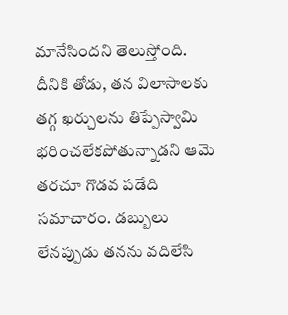మానేసిందని తెలుస్తోంది. దీనికి తోడు, తన విలాసాలకు తగ్గ ఖర్చులను తిప్పేస్వామి భరించలేకపోతున్నాడని ఆమె తరచూ గొడవ పడేది సమాచారం. డబ్బులు లేనప్పుడు తనను వదిలేసి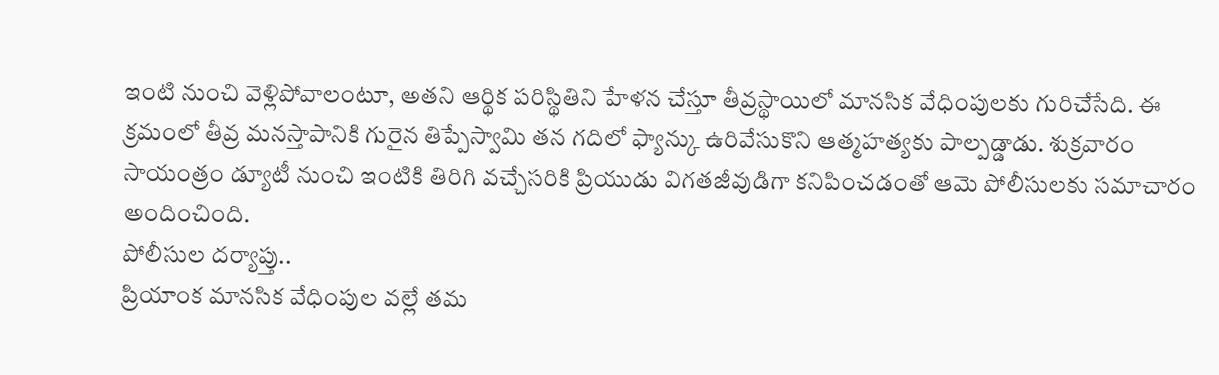ఇంటి నుంచి వెళ్లిపోవాలంటూ, అతని ఆర్థిక పరిస్థితిని హేళన చేస్తూ తీవ్రస్థాయిలో మానసిక వేధింపులకు గురిచేసేది. ఈ క్రమంలో తీవ్ర మనస్తాపానికి గురైన తిప్పేస్వామి తన గదిలో ఫ్యాన్కు ఉరివేసుకొని ఆత్మహత్యకు పాల్పడ్డాడు. శుక్రవారం సాయంత్రం డ్యూటీ నుంచి ఇంటికి తిరిగి వచ్చేసరికి ప్రియుడు విగతజీవుడిగా కనిపించడంతో ఆమె పోలీసులకు సమాచారం అందించింది.
పోలీసుల దర్యాప్తు..
ప్రియాంక మానసిక వేధింపుల వల్లే తమ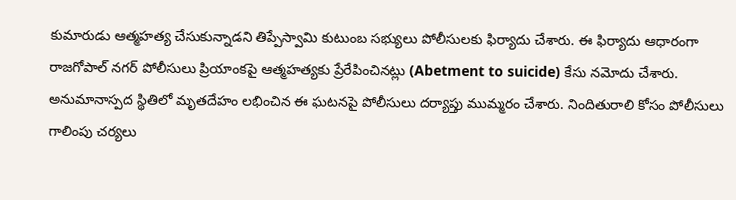కుమారుడు ఆత్మహత్య చేసుకున్నాడని తిప్పేస్వామి కుటుంబ సభ్యులు పోలీసులకు ఫిర్యాదు చేశారు. ఈ ఫిర్యాదు ఆధారంగా రాజగోపాల్ నగర్ పోలీసులు ప్రియాంకపై ఆత్మహత్యకు ప్రేరేపించినట్లు (Abetment to suicide) కేసు నమోదు చేశారు. అనుమానాస్పద స్థితిలో మృతదేహం లభించిన ఈ ఘటనపై పోలీసులు దర్యాప్తు ముమ్మరం చేశారు. నిందితురాలి కోసం పోలీసులు గాలింపు చర్యలు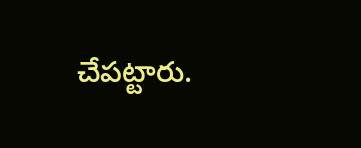చేపట్టారు.